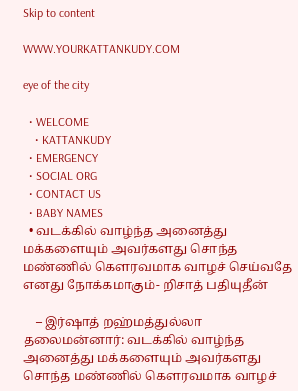Skip to content

WWW.YOURKATTANKUDY.COM

eye of the city

  • WELCOME
    • KATTANKUDY
  • EMERGENCY
  • SOCIAL ORG
  • CONTACT US
  • BABY NAMES
  • வடக்கில் வாழ்ந்த அனைத்து மக்களையும் அவர்களது சொந்த மண்ணில் கெளரவமாக வாழச் செய்வதே எனது நோக்கமாகும்- றிசாத் பதியுதீன்

    – இர்ஷாத் றஹ்மத்துல்லா தலைமன்னார்: வடக்கில் வாழ்ந்த அனைத்து மக்களையும் அவர்களது சொந்த மண்ணில் கெளரவமாக வாழச்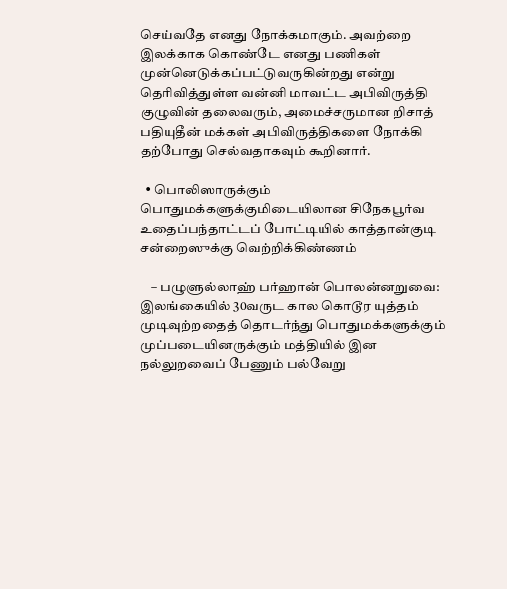செய்வதே எனது நோக்கமாகும். அவற்றை இலக்காக கொண்டே எனது பணிகள் முன்னெடுக்கப்பட்டுவருகின்றது என்று தெரிவித்துள்ள வன்னி மாவட்ட அபிவிருத்தி குழுவின் தலைவரும், அமைச்சருமான றிசாத் பதியுதீன் மக்கள் அபிவிருத்திகளை நோக்கி தற்போது செல்வதாகவும் கூறினார்.

  • பொலிஸாருக்கும் பொதுமக்களுக்குமிடையிலான சிநேகபூர்வ உதைப்பந்தாட்டப் போட்டியில் காத்தான்குடி சன்றைஸுக்கு வெற்றிக்கிண்ணம்

    – பழுளுல்லாஹ் பர்ஹான் பொலன்னறுவை: இலங்கையில் 30வருட கால கொடூர யுத்தம் முடிவுற்றதைத் தொடர்ந்து பொதுமக்களுக்கும் முப்படையினருக்கும் மத்தியில் இன நல்லுறவைப் பேணும் பல்வேறு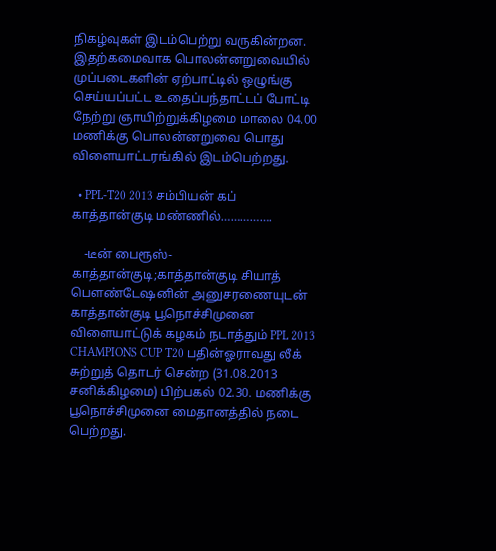நிகழ்வுகள் இடம்பெற்று வருகின்றன. இதற்கமைவாக பொலன்னறுவையில் முப்படைகளின் ஏற்பாட்டில் ஒழுங்கு செய்யப்பட்ட உதைப்பந்தாட்டப் போட்டி நேற்று ஞாயிற்றுக்கிழமை மாலை 04.00 மணிக்கு பொலன்னறுவை பொது விளையாட்டரங்கில் இடம்பெற்றது.

  • PPL-T20 2013 சம்பியன் கப் காத்தான்குடி மண்ணில்…………….

    -டீன் பைரூஸ்- காத்தான்குடி;காத்தான்குடி சியாத்  பௌண்டேஷனின் அனுசரணையுடன் காத்தான்குடி பூநொச்சிமுனை விளையாட்டுக் கழகம் நடாத்தும் PPL 2013 CHAMPIONS CUP T20 பதின்ஓராவது லீக் சுற்றுத் தொடர் சென்ற (31.08.2013 சனிக்கிழமை) பிற்பகல் 02.30. மணிக்கு பூநொச்சிமுனை மைதானத்தில் நடை பெற்றது.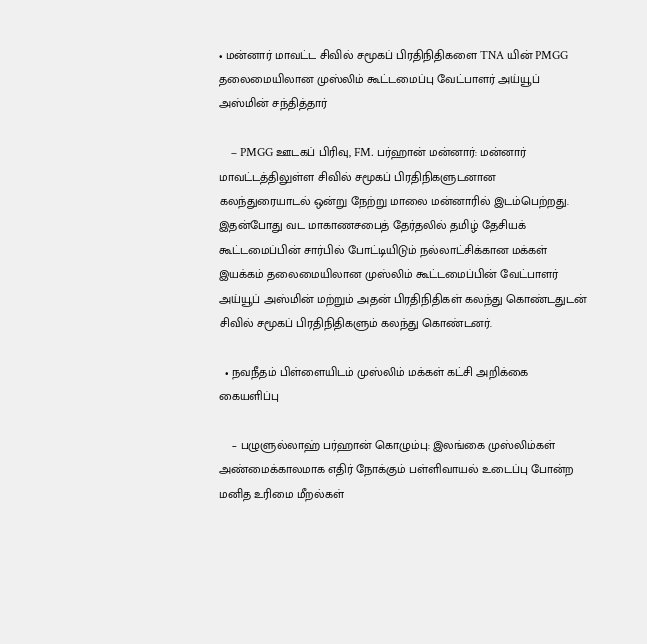• மன்னார் மாவட்ட சிவில் சமூகப் பிரதிநிதிகளை TNA யின் PMGG தலைமையிலான முஸ்லிம் கூட்டமைப்பு வேட்பாளர் அய்யூப் அஸ்மின் சந்தித்தார்

    – PMGG ஊடகப் பிரிவு, FM. பர்ஹான் மன்னார்: மன்னார் மாவட்டத்திலுள்ள சிவில் சமூகப் பிரதிநிகளுடனான கலந்துரையாடல் ஒன்று நேற்று மாலை மன்னாரில் இடம்பெற்றது. இதன்போது வட மாகாணசபைத் தேர்தலில் தமிழ் தேசியக் கூட்டமைப்பின் சார்பில் போட்டியிடும் நல்லாட்சிக்கான மக்கள் இயக்கம் தலைமையிலான முஸ்லிம் கூட்டமைப்பின் வேட்பாளர் அய்யூப் அஸ்மின் மற்றும் அதன் பிரதிநிதிகள் கலந்து கொண்டதுடன் சிவில் சமூகப் பிரதிநிதிகளும் கலந்து கொண்டனர்.

  • நவநீதம் பிள்ளையிடம் முஸ்லிம் மக்கள் கட்சி அறிக்கை கையளிப்பு

    – பழுளுல்லாஹ் பர்ஹான் கொழும்பு: இலங்கை முஸ்லிம்கள் அண்மைக்காலமாக எதிர் நோக்கும் பள்ளிவாயல் உடைப்பு போன்ற மனித உரிமை மீறல்கள்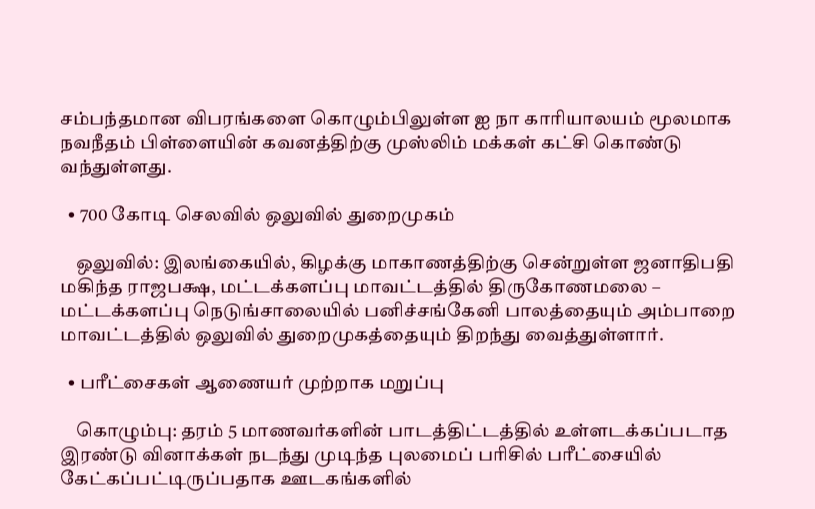சம்பந்தமான விபரங்களை கொழும்பிலுள்ள ஐ நா காரியாலயம் மூலமாக நவநீதம் பிள்ளையின் கவனத்திற்கு முஸ்லிம் மக்கள் கட்சி கொண்டு வந்துள்ளது.

  • 700 கோடி செலவில் ஒலுவில் துறைமுகம்

    ஒலுவில்: இலங்கையில், கிழக்கு மாகாணத்திற்கு சென்றுள்ள ஜனாதிபதி மகிந்த ராஜபக்ஷ, மட்டக்களப்பு மாவட்டத்தில் திருகோணமலை – மட்டக்களப்பு நெடுங்சாலையில் பனிச்சங்கேனி பாலத்தையும் அம்பாறை மாவட்டத்தில் ஒலுவில் துறைமுகத்தையும் திறந்து வைத்துள்ளார்.

  • பரீட்சைகள் ஆணையர் முற்றாக மறுப்பு

    கொழும்பு: தரம் 5 மாணவர்களின் பாடத்திட்டத்தில் உள்ளடக்கப்படாத இரண்டு வினாக்கள் நடந்து முடிந்த புலமைப் பரிசில் பரீட்சையில் கேட்கப்பட்டிருப்பதாக ஊடகங்களில்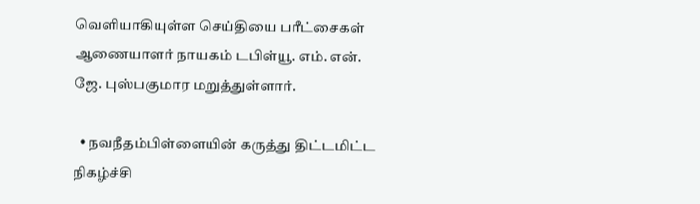வெளியாகியுள்ள செய்தியை பரீட்சைகள் ஆணையாளர் நாயகம் டபிள்யூ. எம். என். ஜே. புஸ்பகுமார மறுத்துள்ளார்.

  • நவநீதம்பிள்ளையின் கருத்து திட்டமிட்ட நிகழ்ச்சி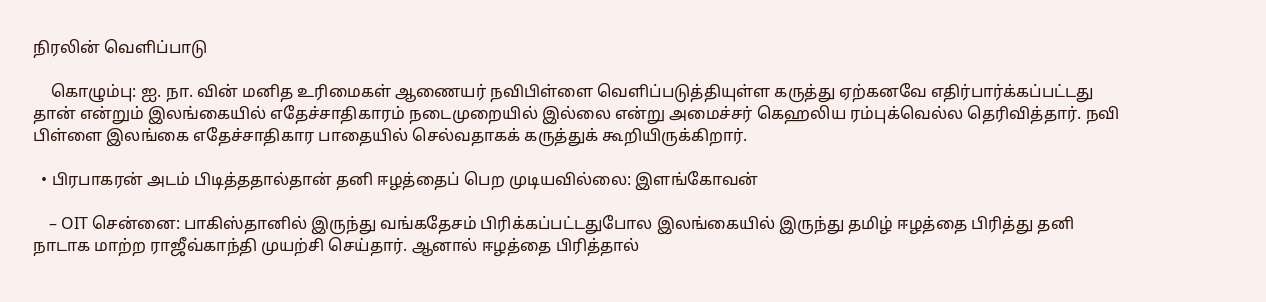நிரலின் வெளிப்பாடு

    கொழும்பு: ஐ. நா. வின் மனித உரிமைகள் ஆணையர் நவிபிள்ளை வெளிப்படுத்தியுள்ள கருத்து ஏற்கனவே எதிர்பார்க்கப்பட்டது தான் என்றும் இலங்கையில் எதேச்சாதிகாரம் நடைமுறையில் இல்லை என்று அமைச்சர் கெஹலிய ரம்புக்வெல்ல தெரிவித்தார். நவி பிள்ளை இலங்கை எதேச்சாதிகார பாதையில் செல்வதாகக் கருத்துக் கூறியிருக்கிறார்.

  • பிரபாகரன் அடம் பிடித்ததால்தான் தனி ஈழத்தைப் பெற முடியவில்லை: இளங்கோவன்

    – OIT சென்னை: பாகிஸ்தானில் இருந்து வங்கதேசம் பிரிக்கப்பட்டதுபோல இலங்கையில் இருந்து தமிழ் ஈழத்தை பிரித்து தனி நாடாக மாற்ற ராஜீவ்காந்தி முயற்சி செய்தார். ஆனால் ஈழத்தை பிரித்தால்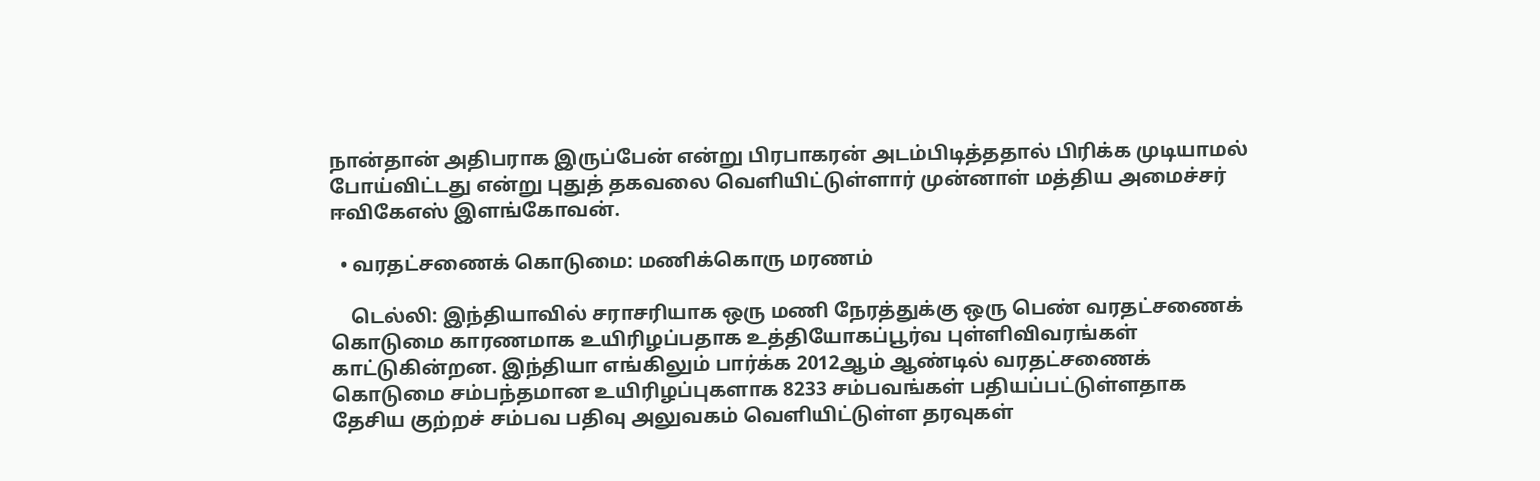நான்தான் அதிபராக இருப்பேன் என்று பிரபாகரன் அடம்பிடித்ததால் பிரிக்க முடியாமல் போய்விட்டது என்று புதுத் தகவலை வெளியிட்டுள்ளார் முன்னாள் மத்திய அமைச்சர் ஈவிகேஎஸ் இளங்கோவன்.

  • வரதட்சணைக் கொடுமை: மணிக்கொரு மரணம்

    டெல்லி: இந்தியாவில் சராசரியாக ஒரு மணி நேரத்துக்கு ஒரு பெண் வரதட்சணைக் கொடுமை காரணமாக உயிரிழப்பதாக உத்தியோகப்பூர்வ புள்ளிவிவரங்கள் காட்டுகின்றன. இந்தியா எங்கிலும் பார்க்க 2012ஆம் ஆண்டில் வரதட்சணைக் கொடுமை சம்பந்தமான உயிரிழப்புகளாக 8233 சம்பவங்கள் பதியப்பட்டுள்ளதாக தேசிய குற்றச் சம்பவ பதிவு அலுவகம் வெளியிட்டுள்ள தரவுகள்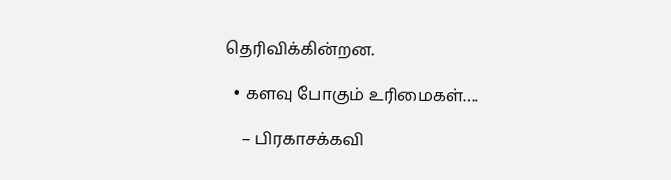தெரிவிக்கின்றன.

  • களவு போகும் உரிமைகள்….

    – பிரகாசக்கவி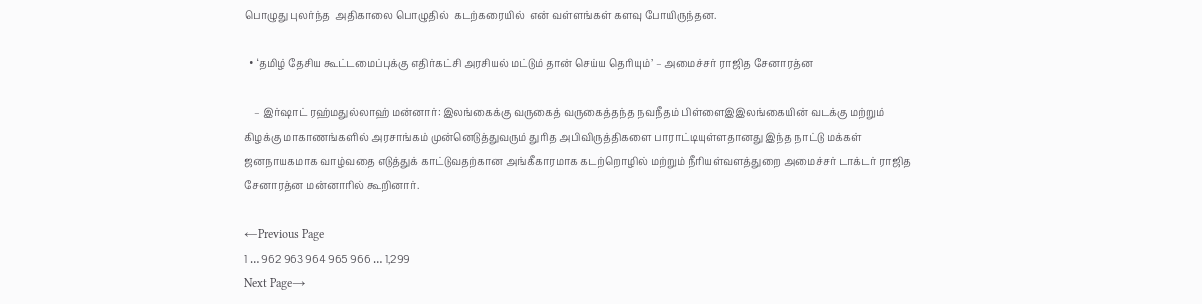பொழுது புலர்ந்த  அதிகாலை பொழுதில்  கடற்கரையில்  என் வள்ளங்கள் களவு போயிருந்தன.

  • ‘தமிழ் தேசிய கூட்டமைப்புக்கு எதிர்கட்சி அரசியல் மட்டும் தான் செய்ய தெரியும்’ – அமைச்சர் ராஜித சேனாரத்ன

    – இர்ஷாட் ரஹ்மதுல்லாஹ் மன்னார்: இலங்கைக்கு வருகைத் வருகைத்தந்த நவநீதம் பிள்ளைஇஇலங்கையின் வடக்கு மற்றும் கிழக்கு மாகாணங்களில் அரசாங்கம் முன்னெடுத்துவரும் துரித அபிவிருத்திகளை பாராட்டியுள்ளதானது இந்த நாட்டு மக்கள் ஜனநாயகமாக வாழ்வதை எடுத்துக் காட்டுவதற்கான அங்கீகாரமாக கடற்றொழில் மற்றும் நீரியள்வளத்துறை அமைச்சர் டாக்டர் ராஜித சேனாரத்ன மன்னாரில் கூறினார்.

←Previous Page
1 … 962 963 964 965 966 … 1,299
Next Page→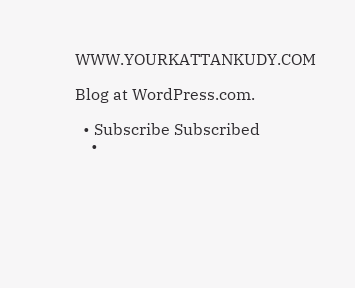WWW.YOURKATTANKUDY.COM

Blog at WordPress.com.

  • Subscribe Subscribed
    •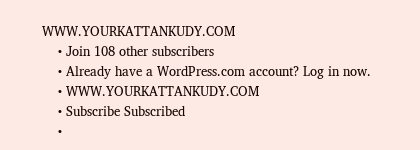WWW.YOURKATTANKUDY.COM
    • Join 108 other subscribers
    • Already have a WordPress.com account? Log in now.
    • WWW.YOURKATTANKUDY.COM
    • Subscribe Subscribed
    •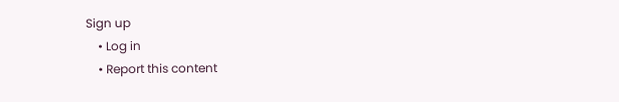Sign up
    • Log in
    • Report this content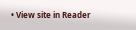• View site in Reader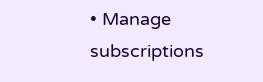• Manage subscriptions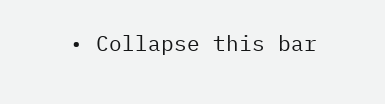• Collapse this bar